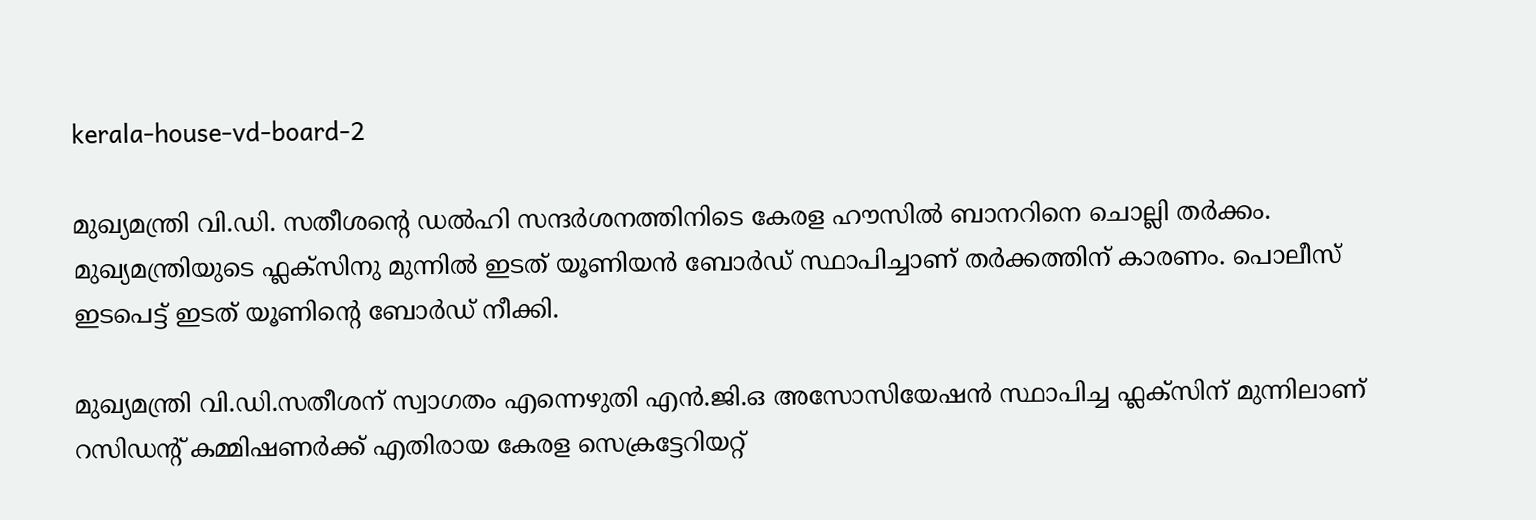kerala-house-vd-board-2

മുഖ്യമന്ത്രി വി.ഡി. സതീശന്‍റെ ഡല്‍ഹി സന്ദര്‍ശനത്തിനിടെ കേരള ഹൗസില്‍ ബാനറിനെ ചൊല്ലി തര്‍ക്കം. മുഖ്യമന്ത്രിയുടെ ഫ്ലക്സിനു മുന്നില്‍ ഇടത് യൂണിയന്‍ ബോര്‍ഡ് സ്ഥാപിച്ചാണ് തര്‍ക്കത്തിന് കാരണം. പൊലീസ് ഇടപെട്ട് ഇടത് യൂണിന്‍റെ ബോര്‍ഡ് നീക്കി.

മുഖ്യമന്ത്രി വി.ഡി.സതീശന് സ്വാഗതം എന്നെഴുതി എന്‍.ജി.ഒ അസോസിയേഷന്‍ സ്ഥാപിച്ച ഫ്ലക്സിന് മുന്നിലാണ് റസിഡന്റ് കമ്മിഷണര്‍ക്ക് എതിരായ കേരള സെക്രട്ടേറിയറ്റ്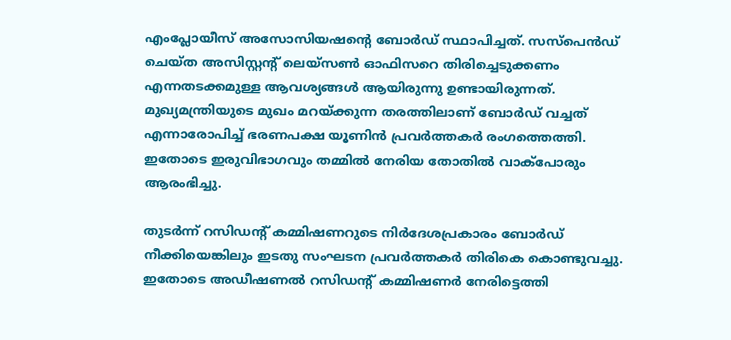എംപ്ലോയീസ് അസോസിയഷന്‍റെ ബോര്‍ഡ് സ്ഥാപിച്ചത്. സസ്പെന്‍ഡ് ചെയ്ത അസിസ്റ്റന്‍റ് ലെയ്സണ്‍ ഓഫിസറെ തിരിച്ചെടുക്കണം എന്നതടക്കമുള്ള ആവശ്യങ്ങള്‍ ആയിരുന്നു ഉണ്ടായിരുന്നത്. മുഖ്യമന്ത്രിയുടെ മുഖം മറയ്ക്കുന്ന തരത്തിലാണ് ബോര്‍ഡ് വച്ചത് എന്നാരോപിച്ച് ഭരണപക്ഷ യൂണിന്‍ പ്രവര്‍ത്തകര്‍ രംഗത്തെത്തി. ഇതോടെ ഇരുവിഭാഗവും തമ്മില്‍ നേരിയ തോതില്‍ വാക്പോരും ആരംഭിച്ചു.

തുടര്‍ന്ന് റസിഡന്‍റ് കമ്മിഷണറുടെ നിര്‍ദേശപ്രകാരം ബോര്‍ഡ് നീക്കിയെങ്കിലും ഇടതു സംഘടന പ്രവര്‍ത്തകര്‍ തിരികെ കൊണ്ടുവച്ചു. ഇതോടെ അഡീഷണല്‍ റസിഡന്‍റ് കമ്മിഷണര്‍ നേരിട്ടെത്തി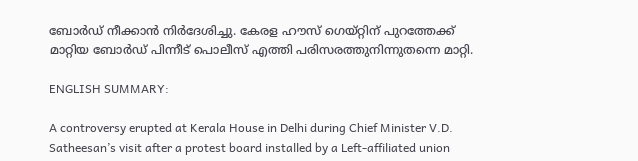ബോര്‍ഡ് നീക്കാന്‍ നിര്‍ദേശിച്ചു. കേരള ഹൗസ് ഗെയ്റ്റിന് പുറത്തേക്ക് മാറ്റിയ ബോര്‍ഡ് പിന്നീട് പൊലീസ് എത്തി പരിസരത്തുനിന്നുതന്നെ മാറ്റി.

ENGLISH SUMMARY:

A controversy erupted at Kerala House in Delhi during Chief Minister V.D. Satheesan’s visit after a protest board installed by a Left-affiliated union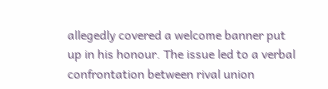allegedly covered a welcome banner put up in his honour. The issue led to a verbal confrontation between rival union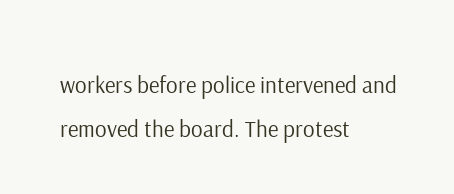workers before police intervened and removed the board. The protest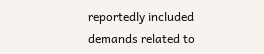reportedly included demands related to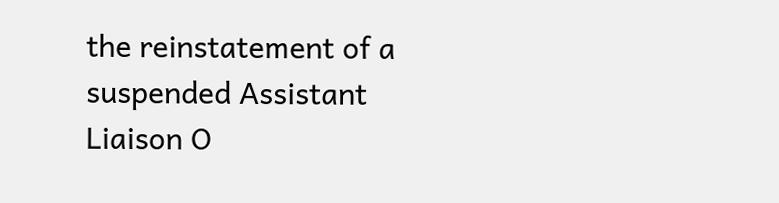the reinstatement of a suspended Assistant Liaison O